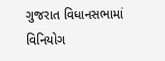ગુજરાત વિધાનસભામાં વિનિયોગ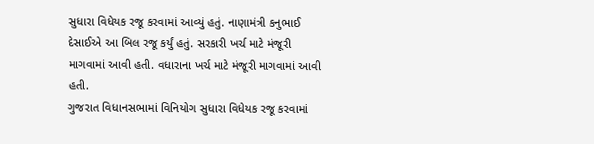સુધારા વિધેયક રજૂ કરવામાં આવ્યું હતું. નાણામંત્રી કનુભાઈ દેસાઈએ આ બિલ રજૂ કર્યું હતું. સરકારી ખર્ચ માટે મંજૂરી માગવામાં આવી હતી. વધારાના ખર્ચ માટે મંજૂરી માગવામાં આવી હતી.
ગુજરાત વિધાનસભામાં વિનિયોગ સુધારા વિધેયક રજૂ કરવામાં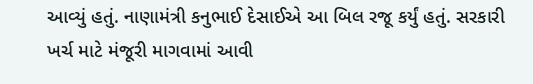આવ્યું હતું. નાણામંત્રી કનુભાઈ દેસાઈએ આ બિલ રજૂ કર્યું હતું. સરકારી ખર્ચ માટે મંજૂરી માગવામાં આવી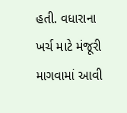હતી. વધારાના ખર્ચ માટે મંજૂરી માગવામાં આવી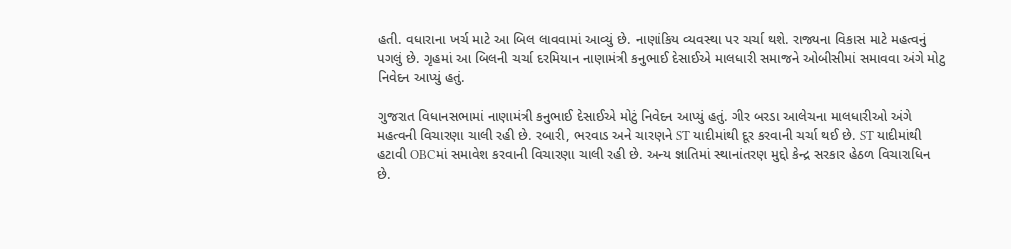હતી. વધારાના ખર્ચ માટે આ બિલ લાવવામાં આવ્યું છે. નાણાંકિય વ્યવસ્થા પર ચર્ચા થશે. રાજ્યના વિકાસ માટે મહત્વનું પગલું છે. ગૃહમાં આ બિલની ચર્ચા દરમિયાન નાણામંત્રી કનુભાઈ દેસાઈએ માલધારી સમાજને ઓબીસીમાં સમાવવા અંગે મોટુ નિવેદન આપ્યું હતું.

ગુજરાત વિધાનસભામાં નાણામંત્રી કનુભાઈ દેસાઈએ મોટું નિવેદન આપ્યું હતું. ગીર બરડા આલેચના માલધારીઓ અંગે મહત્વની વિચારણા ચાલી રહી છે. રબારી, ભરવાડ અને ચારણને ST યાદીમાંથી દૂર કરવાની ચર્ચા થઈ છે. ST યાદીમાંથી હટાવી OBCમાં સમાવેશ કરવાની વિચારણા ચાલી રહી છે. અન્ય જ્ઞાતિમાં સ્થાનાંતરણ મુદ્દો કેન્દ્ર સરકાર હેઠળ વિચારાધિન છે.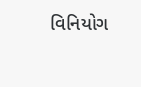વિનિયોગ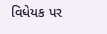વિધેયક પર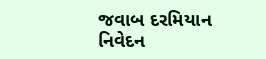જવાબ દરમિયાન નિવેદન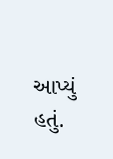આપ્યું હતું.